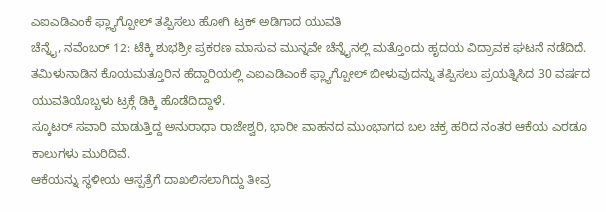ಎಐಎಡಿಎಂಕೆ ಫ್ಲ್ಯಾಗ್ಪೋಲ್ ತಪ್ಪಿಸಲು ಹೋಗಿ ಟ್ರಕ್ ಅಡಿಗಾದ ಯುವತಿ
ಚೆನ್ನೈ, ನವೆಂಬರ್ 12: ಟೆಕ್ಕಿ ಶುಭಶ್ರೀ ಪ್ರಕರಣ ಮಾಸುವ ಮುನ್ನವೇ ಚೆನ್ನೈನಲ್ಲಿ ಮತ್ತೊಂದು ಹೃದಯ ವಿದ್ರಾವಕ ಘಟನೆ ನಡೆದಿದೆ.
ತಮಿಳುನಾಡಿನ ಕೊಯಮತ್ತೂರಿನ ಹೆದ್ದಾರಿಯಲ್ಲಿ ಎಐಎಡಿಎಂಕೆ ಫ್ಲ್ಯಾಗ್ಪೋಲ್ ಬೀಳುವುದನ್ನು ತಪ್ಪಿಸಲು ಪ್ರಯತ್ನಿಸಿದ 30 ವರ್ಷದ ಯುವತಿಯೊಬ್ಬಳು ಟ್ರಕ್ಗೆ ಡಿಕ್ಕಿ ಹೊಡೆದಿದ್ದಾಳೆ.
ಸ್ಕೂಟರ್ ಸವಾರಿ ಮಾಡುತ್ತಿದ್ದ ಅನುರಾಧಾ ರಾಜೇಶ್ವರಿ, ಭಾರೀ ವಾಹನದ ಮುಂಭಾಗದ ಬಲ ಚಕ್ರ ಹರಿದ ನಂತರ ಆಕೆಯ ಎರಡೂ ಕಾಲುಗಳು ಮುರಿದಿವೆ.
ಆಕೆಯನ್ನು ಸ್ಥಳೀಯ ಆಸ್ಪತ್ರೆಗೆ ದಾಖಲಿಸಲಾಗಿದ್ದು ತೀವ್ರ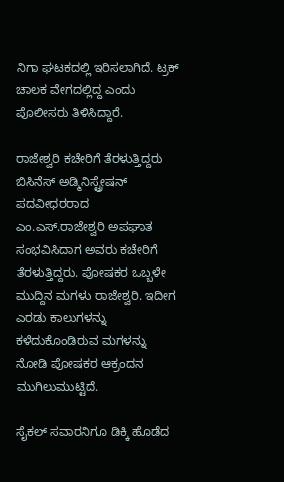ನಿಗಾ ಘಟಕದಲ್ಲಿ ಇರಿಸಲಾಗಿದೆ. ಟ್ರಕ್ ಚಾಲಕ ವೇಗದಲ್ಲಿದ್ದ ಎಂದು ಪೊಲೀಸರು ತಿಳಿಸಿದ್ದಾರೆ.

ರಾಜೇಶ್ವರಿ ಕಚೇರಿಗೆ ತೆರಳುತ್ತಿದ್ದರು
ಬಿಸಿನೆಸ್ ಅಡ್ಮಿನಿಸ್ಟ್ರೇಷನ್ ಪದವೀಧರರಾದ ಎಂ.ಎಸ್.ರಾಜೇಶ್ವರಿ ಅಪಘಾತ ಸಂಭವಿಸಿದಾಗ ಅವರು ಕಚೇರಿಗೆ ತೆರಳುತ್ತಿದ್ದರು. ಪೋಷಕರ ಒಬ್ಬಳೇ ಮುದ್ದಿನ ಮಗಳು ರಾಜೇಶ್ವರಿ. ಇದೀಗ ಎರಡು ಕಾಲುಗಳನ್ನು ಕಳೆದುಕೊಂಡಿರುವ ಮಗಳನ್ನು ನೋಡಿ ಪೋಷಕರ ಆಕ್ರಂದನ ಮುಗಿಲುಮುಟ್ಟಿದೆ.

ಸೈಕಲ್ ಸವಾರನಿಗೂ ಡಿಕ್ಕಿ ಹೊಡೆದ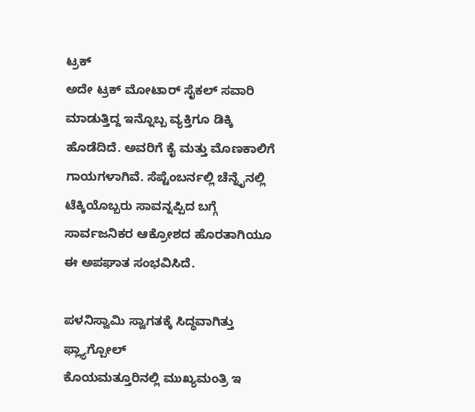ಟ್ರಕ್
ಅದೇ ಟ್ರಕ್ ಮೋಟಾರ್ ಸೈಕಲ್ ಸವಾರಿ ಮಾಡುತ್ತಿದ್ದ ಇನ್ನೊಬ್ಬ ವ್ಯಕ್ತಿಗೂ ಡಿಕ್ಕಿ ಹೊಡೆದಿದೆ. ಅವರಿಗೆ ಕೈ ಮತ್ತು ಮೊಣಕಾಲಿಗೆ ಗಾಯಗಳಾಗಿವೆ. ಸೆಪ್ಟೆಂಬರ್ನಲ್ಲಿ ಚೆನ್ನೈನಲ್ಲಿ ಟೆಕ್ಕಿಯೊಬ್ಬರು ಸಾವನ್ನಪ್ಪಿದ ಬಗ್ಗೆ ಸಾರ್ವಜನಿಕರ ಆಕ್ರೋಶದ ಹೊರತಾಗಿಯೂ ಈ ಅಪಘಾತ ಸಂಭವಿಸಿದೆ.

ಪಳನಿಸ್ವಾಮಿ ಸ್ವಾಗತಕ್ಕೆ ಸಿದ್ಧವಾಗಿತ್ತು ಫ್ಲ್ಯಾಗ್ಪೋಲ್
ಕೊಯಮತ್ತೂರಿನಲ್ಲಿ ಮುಖ್ಯಮಂತ್ರಿ ಇ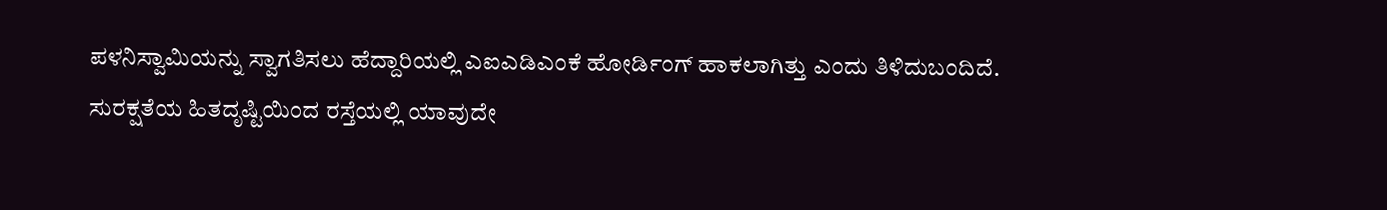ಪಳನಿಸ್ವಾಮಿಯನ್ನು ಸ್ವಾಗತಿಸಲು ಹೆದ್ದಾರಿಯಲ್ಲಿ ಎಐಎಡಿಎಂಕೆ ಹೋರ್ಡಿಂಗ್ ಹಾಕಲಾಗಿತ್ತು ಎಂದು ತಿಳಿದುಬಂದಿದೆ.
ಸುರಕ್ಷತೆಯ ಹಿತದೃಷ್ಟಿಯಿಂದ ರಸ್ತೆಯಲ್ಲಿ ಯಾವುದೇ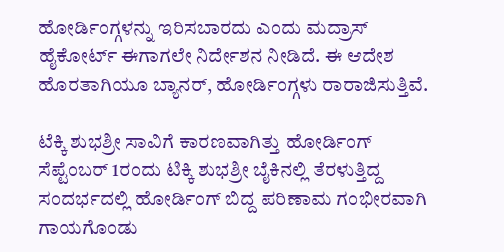ಹೋರ್ಡಿಂಗ್ಗಳನ್ನು ಇರಿಸಬಾರದು ಎಂದು ಮದ್ರಾಸ್ ಹೈಕೋರ್ಟ್ ಈಗಾಗಲೇ ನಿರ್ದೇಶನ ನೀಡಿದೆ. ಈ ಆದೇಶ ಹೊರತಾಗಿಯೂ ಬ್ಯಾನರ್, ಹೋರ್ಡಿಂಗ್ಗಳು ರಾರಾಜಿಸುತ್ತಿವೆ.

ಟೆಕ್ಕಿ ಶುಭಶ್ರೀ ಸಾವಿಗೆ ಕಾರಣವಾಗಿತ್ತು ಹೋರ್ಡಿಂಗ್
ಸೆಪ್ಟೆಂಬರ್ 1ರಂದು ಟಿಕ್ಕಿ ಶುಭಶ್ರೀ ಬೈಕಿನಲ್ಲಿ ತೆರಳುತ್ತಿದ್ದ ಸಂದರ್ಭದಲ್ಲಿ ಹೋರ್ಡಿಂಗ್ ಬಿದ್ದ ಪರಿಣಾಮ ಗಂಭೀರವಾಗಿ ಗಾಯಗೊಂಡು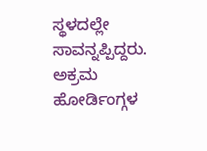ಸ್ಥಳದಲ್ಲೇ ಸಾವನ್ನಪ್ಪಿದ್ದರು. ಅಕ್ರಮ ಹೋರ್ಡಿಂಗ್ಗಳ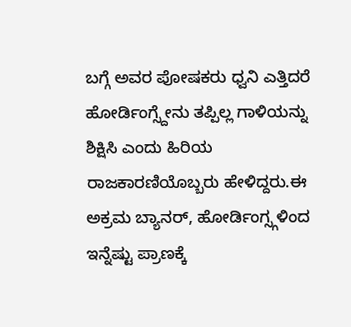ಬಗ್ಗೆ ಅವರ ಪೋಷಕರು ಧ್ವನಿ ಎತ್ತಿದರೆ ಹೋರ್ಡಿಂಗ್ಸ್ದೇನು ತಪ್ಪಿಲ್ಲ ಗಾಳಿಯನ್ನು ಶಿಕ್ಷಿಸಿ ಎಂದು ಹಿರಿಯ ರಾಜಕಾರಣಿಯೊಬ್ಬರು ಹೇಳಿದ್ದರು.ಈ ಅಕ್ರಮ ಬ್ಯಾನರ್, ಹೋರ್ಡಿಂಗ್ಸ್ಗಳಿಂದ ಇನ್ನೆಷ್ಟು ಪ್ರಾಣಕ್ಕೆ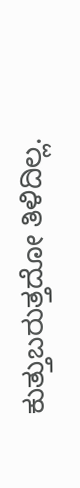ಕುತ್ತುಬರುತ್ತದೋ ತಿಳಿದಿಲ್ಲ.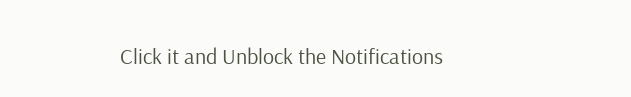Click it and Unblock the Notifications